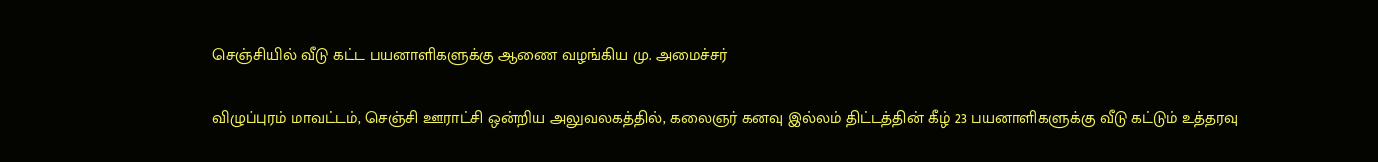செஞ்சியில் வீடு கட்ட பயனாளிகளுக்கு ஆணை வழங்கிய மு. அமைச்சர்

விழுப்புரம் மாவட்டம், செஞ்சி ஊராட்சி ஒன்றிய அலுவலகத்தில், கலைஞர் கனவு இல்லம் திட்டத்தின் கீழ் 23 பயனாளிகளுக்கு வீடு கட்டும் உத்தரவு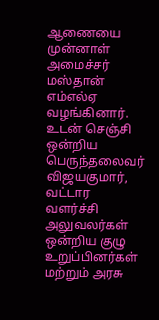ஆணையை முன்னாள் அமைச்சர் மஸ்தான் எம்எல்ஏ வழங்கினார். உடன் செஞ்சி ஒன்றிய பெருந்தலைவர் விஜயகுமார், வட்டார வளர்ச்சி அலுவலர்கள் ஒன்றிய குழு உறுப்பினர்கள் மற்றும் அரசு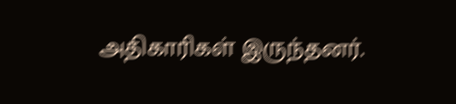அதிகாரிகள் இருந்தனர்.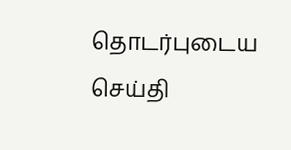தொடர்புடைய செய்தி